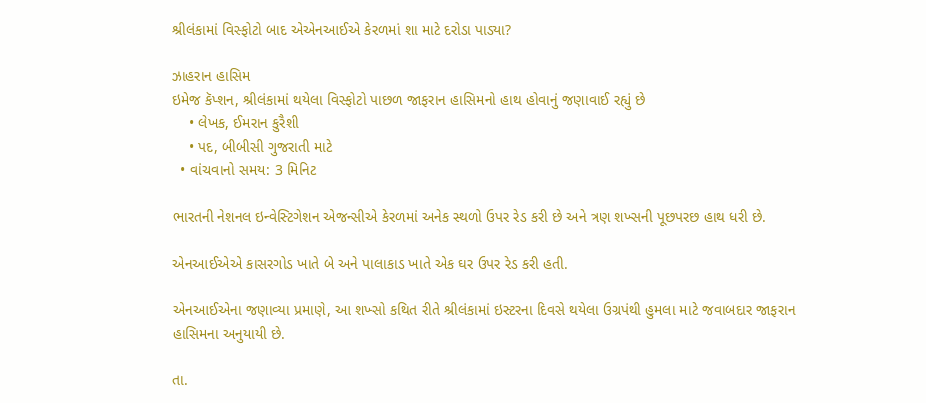શ્રીલંકામાં વિસ્ફોટો બાદ એએનઆઈએ કેરળમાં શા માટે દરોડા પાડ્યા?

ઝાહરાન હાસિમ
ઇમેજ કૅપ્શન, શ્રીલંકામાં થયેલા વિસ્ફોટો પાછળ જાફરાન હાસિમનો હાથ હોવાનું જણાવાઈ રહ્યું છે
    • લેખક, ઈમરાન કુરૈશી
    • પદ, બીબીસી ગુજરાતી માટે
  • વાંચવાનો સમય: 3 મિનિટ

ભારતની નેશનલ ઇન્વેસ્ટિગેશન એજન્સીએ કેરળમાં અનેક સ્થળો ઉપર રેડ કરી છે અને ત્રણ શખ્સની પૂછપરછ હાથ ધરી છે.

એનઆઈએએ કાસરગોડ ખાતે બે અને પાલાકાડ ખાતે એક ઘર ઉપર રેડ કરી હતી.

એનઆઈએના જણાવ્યા પ્રમાણે, આ શખ્સો કથિત રીતે શ્રીલંકામાં ઇસ્ટરના દિવસે થયેલા ઉગ્રપંથી હુમલા માટે જવાબદાર જાફરાન હાસિમના અનુયાયી છે.

તા.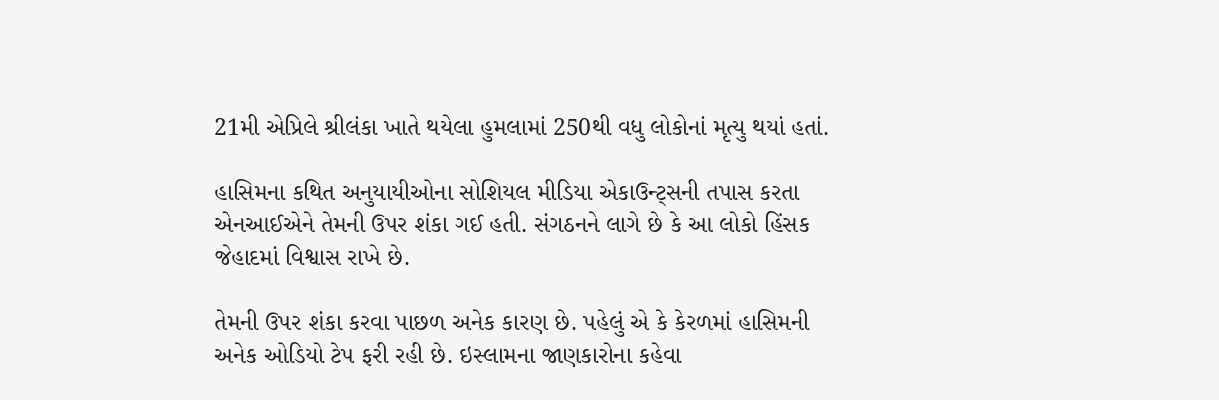21મી એપ્રિલે શ્રીલંકા ખાતે થયેલા હુમલામાં 250થી વધુ લોકોનાં મૃત્યુ થયાં હતાં.

હાસિમના કથિત અનુયાયીઓના સોશિયલ મીડિયા એકાઉન્ટ્સની તપાસ કરતા એનઆઈએને તેમની ઉપર શંકા ગઈ હતી. સંગઠનને લાગે છે કે આ લોકો હિંસક જેહાદમાં વિશ્વાસ રાખે છે.

તેમની ઉપર શંકા કરવા પાછળ અનેક કારણ છે. પહેલું એ કે કેરળમાં હાસિમની અનેક ઓડિયો ટેપ ફરી રહી છે. ઇસ્લામના જાણકારોના કહેવા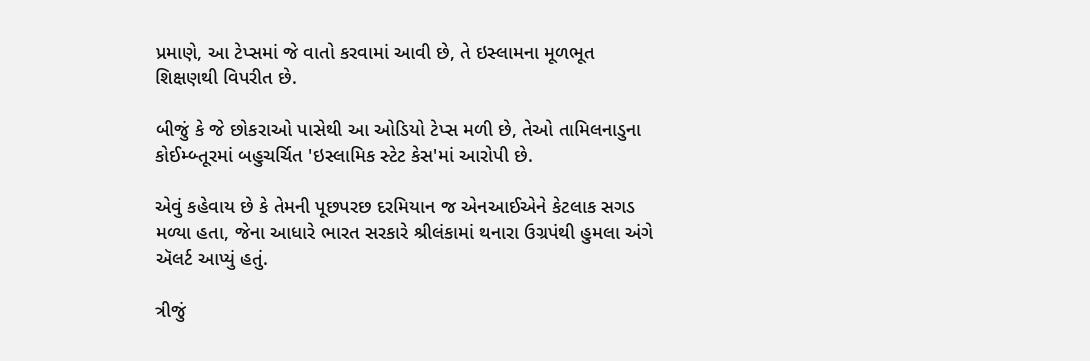પ્રમાણે, આ ટેપ્સમાં જે વાતો કરવામાં આવી છે, તે ઇસ્લામના મૂળભૂત શિક્ષણથી વિપરીત છે.

બીજું કે જે છોકરાઓ પાસેથી આ ઓડિયો ટેપ્સ મળી છે, તેઓ તામિલનાડુના કોઈમ્બ્તૂરમાં બહુચર્ચિત 'ઇસ્લામિક સ્ટેટ કેસ'માં આરોપી છે.

એવું કહેવાય છે કે તેમની પૂછપરછ દરમિયાન જ એનઆઈએને કેટલાક સગડ મળ્યા હતા, જેના આધારે ભારત સરકારે શ્રીલંકામાં થનારા ઉગ્રપંથી હુમલા અંગે ઍલર્ટ આપ્યું હતું.

ત્રીજું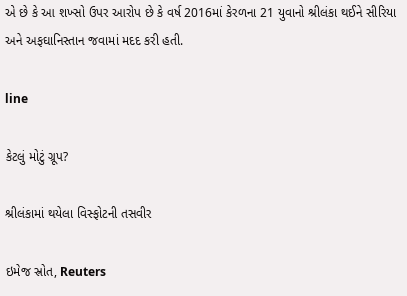એ છે કે આ શખ્સો ઉપર આરોપ છે કે વર્ષ 2016માં કેરળના 21 યુવાનો શ્રીલંકા થઈને સીરિયા અને અફઘાનિસ્તાન જવામાં મદદ કરી હતી.

line

કેટલું મોટું ગ્રૂપ?

શ્રીલંકામાં થયેલા વિસ્ફોટની તસવીર

ઇમેજ સ્રોત, Reuters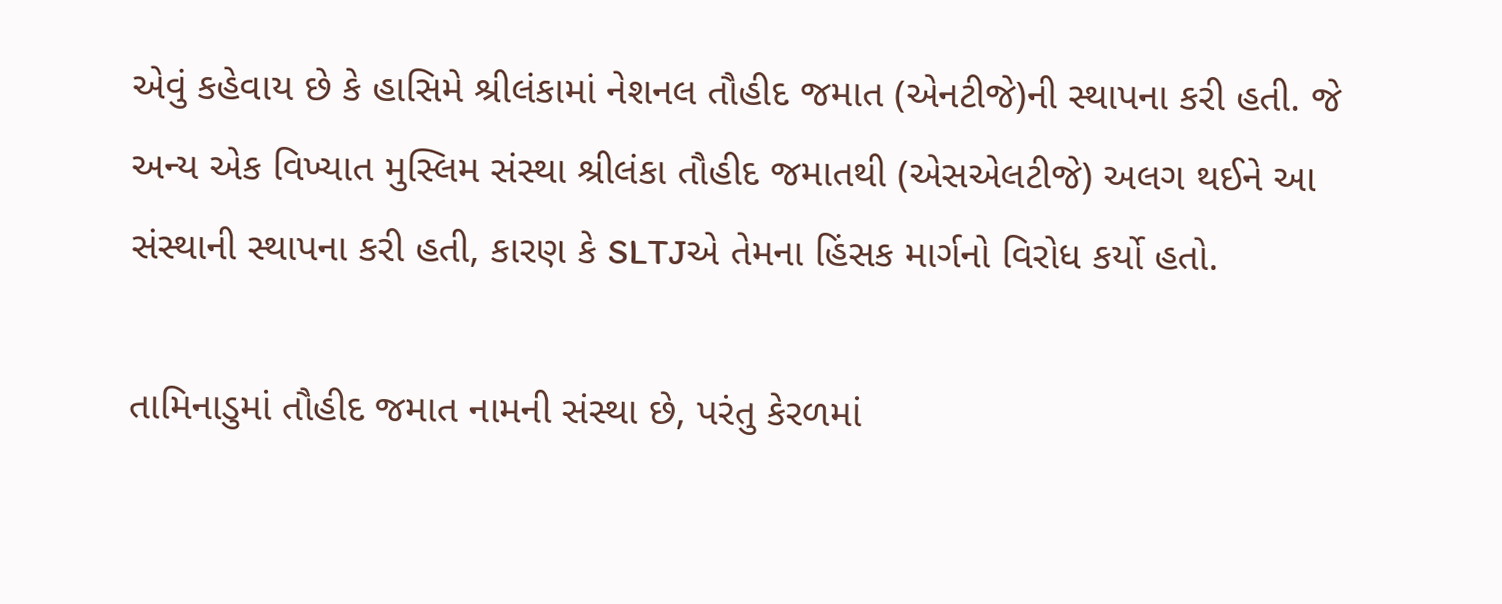એવું કહેવાય છે કે હાસિમે શ્રીલંકામાં નેશનલ તૌહીદ જમાત (એનટીજે)ની સ્થાપના કરી હતી. જે અન્ય એક વિખ્યાત મુસ્લિમ સંસ્થા શ્રીલંકા તૌહીદ જમાતથી (એસએલટીજે) અલગ થઈને આ સંસ્થાની સ્થાપના કરી હતી, કારણ કે SLTJએ તેમના હિંસક માર્ગનો વિરોધ કર્યો હતો.

તામિનાડુમાં તૌહીદ જમાત નામની સંસ્થા છે, પરંતુ કેરળમાં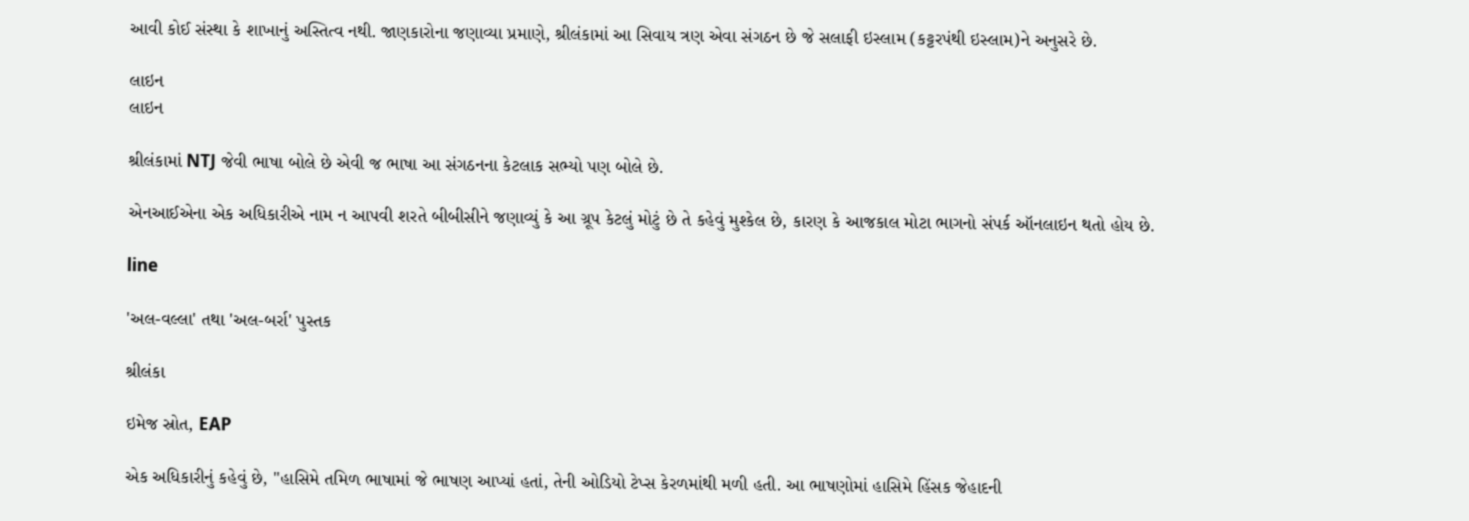આવી કોઈ સંસ્થા કે શાખાનું અસ્તિત્વ નથી. જાણકારોના જણાવ્યા પ્રમાણે, શ્રીલંકામાં આ સિવાય ત્રણ એવા સંગઠન છે જે સલાફી ઇસ્લામ (કટ્ટરપંથી ઇસ્લામ)ને અનુસરે છે.

લાઇન
લાઇન

શ્રીલંકામાં NTJ જેવી ભાષા બોલે છે એવી જ ભાષા આ સંગઠનના કેટલાક સભ્યો પણ બોલે છે.

એનઆઈએના એક અધિકારીએ નામ ન આપવી શરતે બીબીસીને જણાવ્યું કે આ ગ્રૂપ કેટલું મોટું છે તે કહેવું મુશ્કેલ છે, કારણ કે આજકાલ મોટા ભાગનો સંપર્ક ઑનલાઇન થતો હોય છે.

line

'અલ-વલ્લા' તથા 'અલ-બર્રા' પુસ્તક

શ્રીલંકા

ઇમેજ સ્રોત, EAP

એક અધિકારીનું કહેવું છે, "હાસિમે તમિળ ભાષામાં જે ભાષણ આપ્યાં હતાં, તેની ઓડિયો ટેપ્સ કેરળમાંથી મળી હતી. આ ભાષણોમાં હાસિમે હિંસક જેહાદની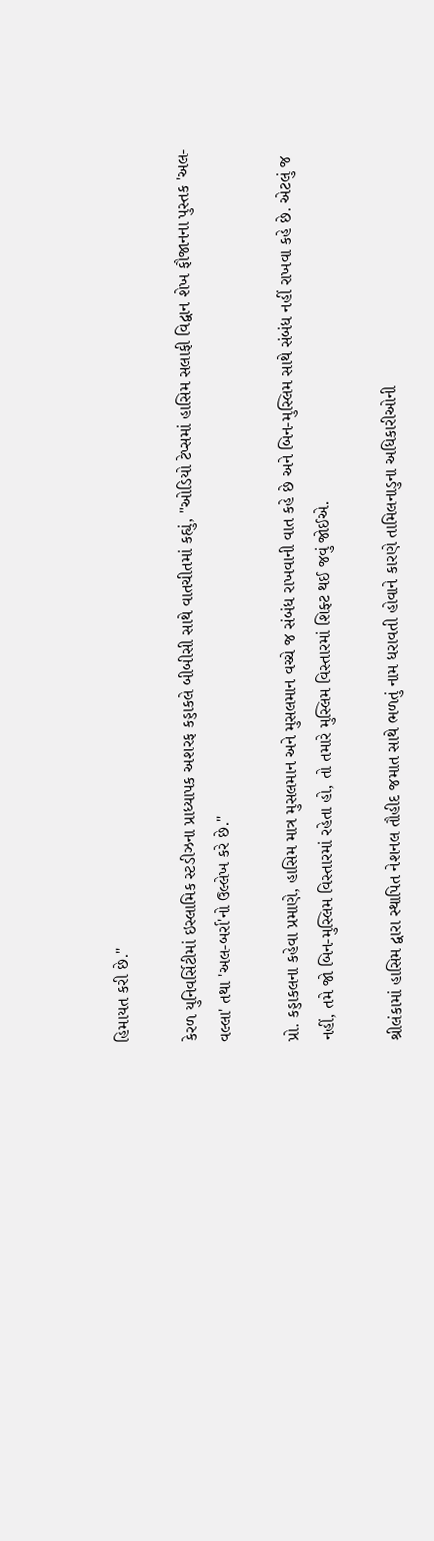હિમાયત કરી છે."

કેરળ યુનિવર્સિટીમાં ઇસ્લામિક સ્ટડીઝના પ્રાધ્યાપક અશરફ કડ્ડાકલે બીબીસી સાથે વાતચીતમાં કહ્યું, "ઓડિયો ટેપ્સમાં હાસિમ સલાફી વિદ્વાન શેખ ફૌજાનના પુસ્તક 'અલ-વલ્લા' તથા 'અલ-બર્રા'નો ઉલ્લેખ કરે છે."

પ્રો. કડ્ડાકલના કહેવા પ્રમાણે, હાસિમ માત્ર મુસલમાન અને મુસલમાન વચ્ચે જ સંબંધ રાખવાની વાત કહે છે અને બિન-મુસ્લિમ સાથે સંબંધ નહીં રાખવા કહે છે. એટલું જ નહીં, તમે જો બિન-મુસ્લિમ વિસ્તારમાં રહેતા હો, તો તમારે મુસ્લિમ વિસ્તારમાં શિફ્ટ થઈ જવું જોઈએ.

શ્રીલંકામાં હાસિમ દ્વારા સ્થાપિત નેશનલ તૌહીદ જમાત સાથે ભળતું નામ ધરાવતી હોવાને કારણે તામિલનાડુના અધિકારીઓની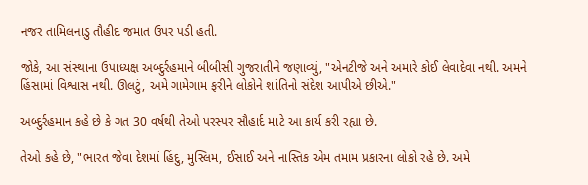નજર તામિલનાડુ તૌહીદ જમાત ઉપર પડી હતી.

જોકે, આ સંસ્થાના ઉપાધ્યક્ષ અબ્દુર્રહમાને બીબીસી ગુજરાતીને જણાવ્યું, "એનટીજે અને અમારે કોઈ લેવાદેવા નથી. અમને હિંસામાં વિશ્વાસ નથી. ઊલટું, અમે ગામેગામ ફરીને લોકોને શાંતિનો સંદેશ આપીએ છીએ."

અબ્દુર્રહમાન કહે છે કે ગત 30 વર્ષથી તેઓ પરસ્પર સૌહાર્દ માટે આ કાર્ય કરી રહ્યા છે.

તેઓ કહે છે, "ભારત જેવા દેશમાં હિંદુ, મુસ્લિમ, ઈસાઈ અને નાસ્તિક એમ તમામ પ્રકારના લોકો રહે છે. અમે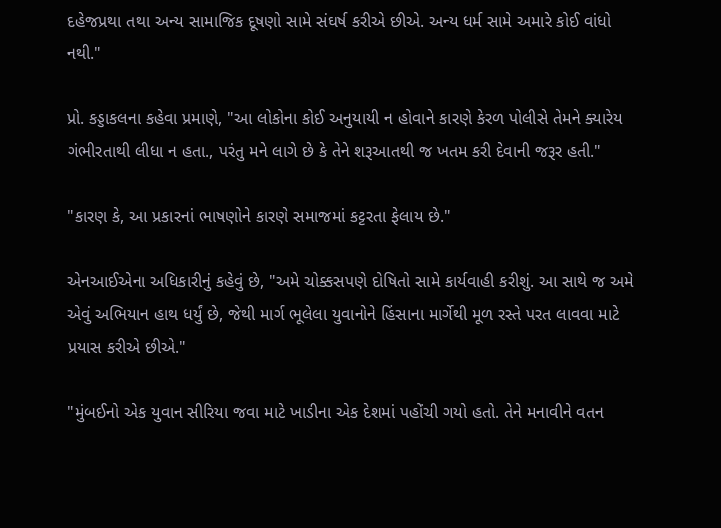દહેજપ્રથા તથા અન્ય સામાજિક દૂષણો સામે સંઘર્ષ કરીએ છીએ. અન્ય ધર્મ સામે અમારે કોઈ વાંધો નથી."

પ્રો. કડ્ડાકલના કહેવા પ્રમાણે, "આ લોકોના કોઈ અનુયાયી ન હોવાને કારણે કેરળ પોલીસે તેમને ક્યારેય ગંભીરતાથી લીધા ન હતા., પરંતુ મને લાગે છે કે તેને શરૂઆતથી જ ખતમ કરી દેવાની જરૂર હતી."

"કારણ કે, આ પ્રકારનાં ભાષણોને કારણે સમાજમાં કટ્ટરતા ફેલાય છે."

એનઆઈએના અધિકારીનું કહેવું છે, "અમે ચોક્કસપણે દોષિતો સામે કાર્યવાહી કરીશું. આ સાથે જ અમે એવું અભિયાન હાથ ધર્યું છે, જેથી માર્ગ ભૂલેલા યુવાનોને હિંસાના માર્ગેથી મૂળ રસ્તે પરત લાવવા માટે પ્રયાસ કરીએ છીએ."

"મુંબઈનો એક યુવાન સીરિયા જવા માટે ખાડીના એક દેશમાં પહોંચી ગયો હતો. તેને મનાવીને વતન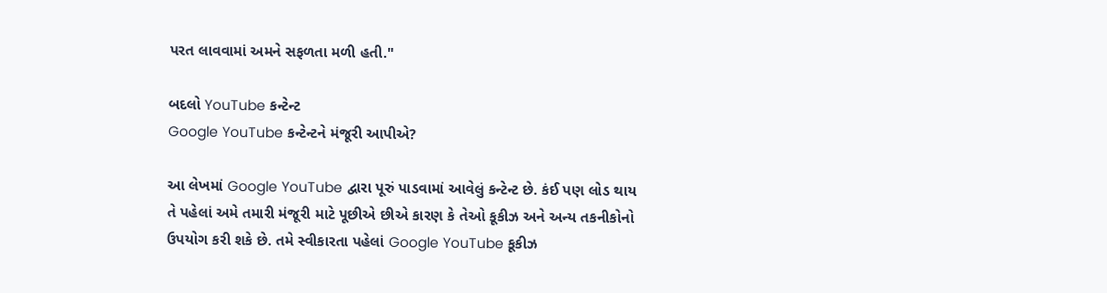પરત લાવવામાં અમને સફળતા મળી હતી."

બદલો YouTube કન્ટેન્ટ
Google YouTube કન્ટેન્ટને મંજૂરી આપીએ?

આ લેખમાં Google YouTube દ્વારા પૂરું પાડવામાં આવેલું કન્ટેન્ટ છે. કંઈ પણ લોડ થાય તે પહેલાં અમે તમારી મંજૂરી માટે પૂછીએ છીએ કારણ કે તેઓ કૂકીઝ અને અન્ય તકનીકોનો ઉપયોગ કરી શકે છે. તમે સ્વીકારતા પહેલાં Google YouTube કૂકીઝ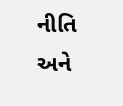નીતિ અને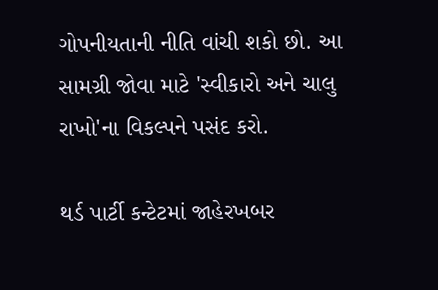ગોપનીયતાની નીતિ વાંચી શકો છો. આ સામગ્રી જોવા માટે 'સ્વીકારો અને ચાલુ રાખો'ના વિકલ્પને પસંદ કરો.

થર્ડ પાર્ટી કન્ટેટમાં જાહેરખબર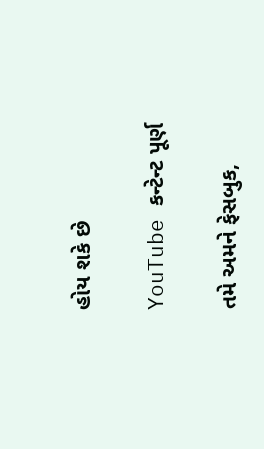હોય શકે છે

YouTube કન્ટેન્ટ પૂર્ણ

તમે અમને ફેસબુક,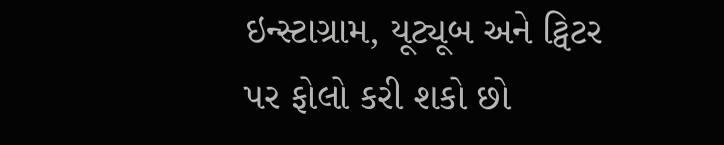ઇન્સ્ટાગ્રામ, યૂટ્યૂબ અને ટ્વિટર પર ફોલો કરી શકો છો